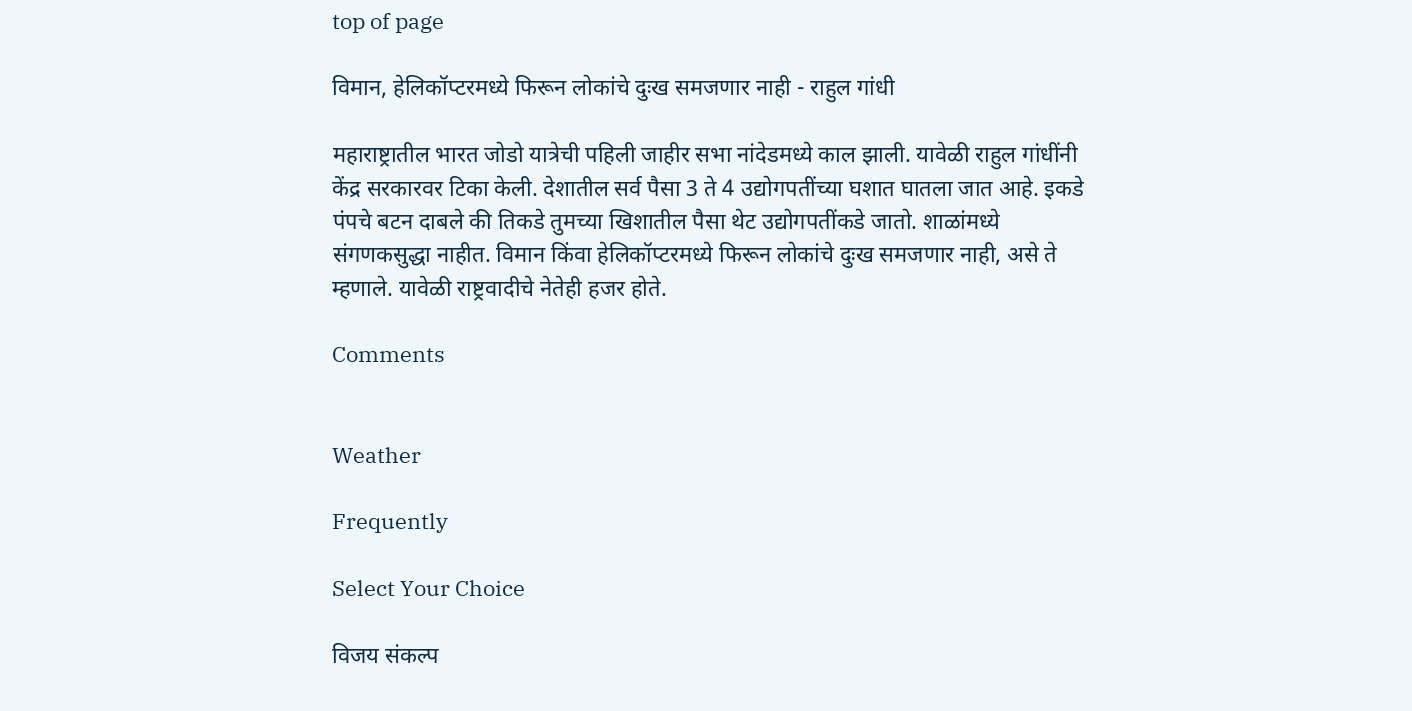top of page

विमान, हेलिकॉप्टरमध्ये फिरून लोकांचे दुःख समजणार नाही - राहुल गांधी

महाराष्ट्रातील भारत जोडो यात्रेची पहिली जाहीर सभा नांदेडमध्ये काल झाली. यावेळी राहुल गांधींनी केंद्र सरकारवर टिका केली. देशातील सर्व पैसा 3 ते 4 उद्योगपतींच्या घशात घातला जात आहे. इकडे पंपचे बटन दाबले की तिकडे तुमच्या खिशातील पैसा थेट उद्योगपतींकडे जातो. शाळांमध्ये संगणकसुद्धा नाहीत. विमान किंवा हेलिकॉप्टरमध्ये फिरून लोकांचे दुःख समजणार नाही, असे ते म्हणाले. यावेळी राष्ट्रवादीचे नेतेही हजर होते.

Comments


Weather

Frequently

Select Your Choice

विजय संकल्प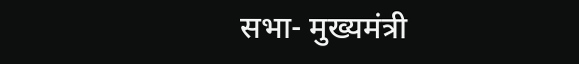सभा- मुख्यमंत्री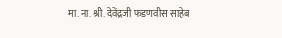मा. ना. श्री. देवेंद्रजी फडणवीस साहेब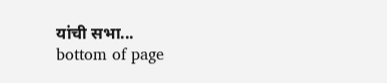यांची सभा...
bottom of page